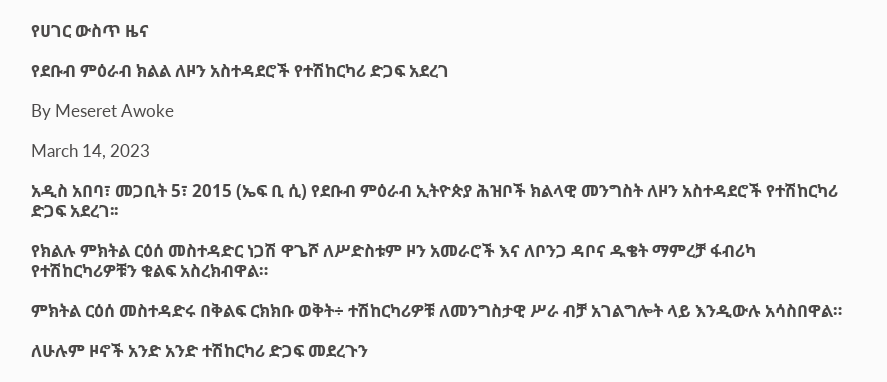የሀገር ውስጥ ዜና

የደቡብ ምዕራብ ክልል ለዞን አስተዳደሮች የተሽከርካሪ ድጋፍ አደረገ

By Meseret Awoke

March 14, 2023

አዲስ አበባ፣ መጋቢት 5፣ 2015 (ኤፍ ቢ ሲ) የደቡብ ምዕራብ ኢትዮጵያ ሕዝቦች ክልላዊ መንግስት ለዞን አስተዳደሮች የተሽከርካሪ ድጋፍ አደረገ፡፡

የክልሉ ምክትል ርዕሰ መስተዳድር ነጋሽ ዋጌሾ ለሥድስቱም ዞን አመራሮች እና ለቦንጋ ዳቦና ዱቄት ማምረቻ ፋብሪካ የተሽከርካሪዎቹን ቁልፍ አስረክብዋል።

ምክትል ርዕሰ መስተዳድሩ በቅልፍ ርክክቡ ወቅት÷ ተሽከርካሪዎቹ ለመንግስታዊ ሥራ ብቻ አገልግሎት ላይ እንዲውሉ አሳስበዋል።

ለሁሉም ዞኖች አንድ አንድ ተሽከርካሪ ድጋፍ መደረጉን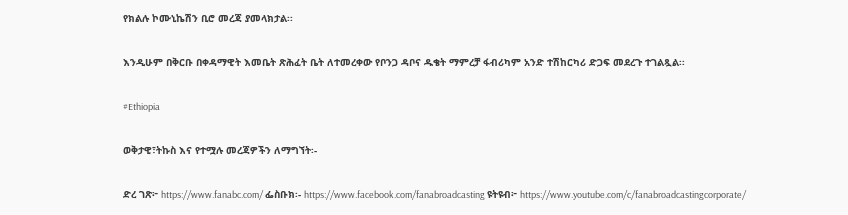የክልሉ ኮሙኒኬሽን ቢሮ መረጃ ያመላክታል፡፡

እንዲሁም በቅርቡ በቀዳማዊት እመቤት ጽሕፈት ቤት ለተመረቀው የቦንጋ ዳቦና ዱቄት ማምረቻ ፋብሪካም አንድ ተሽከርካሪ ድጋፍ መደረጉ ተገልጿል፡፡

#Ethiopia

ወቅታዊ፣ትኩስ እና የተሟሉ መረጃዎችን ለማግኘት፡-

ድረ ገጽ፦ https://www.fanabc.com/ ፌስቡክ፡- https://www.facebook.com/fanabroadcasting ዩትዩብ፦ https://www.youtube.com/c/fanabroadcastingcorporate/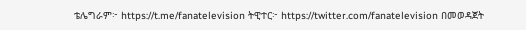ቴሌግራም፦ https://t.me/fanatelevision ትዊተር፦ https://twitter.com/fanatelevision በመወዳጀት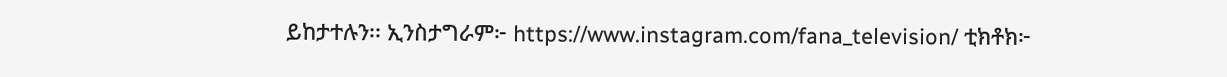ይከታተሉን፡፡ ኢንስታግራም፦ https://www.instagram.com/fana_television/ ቲክቶክ፦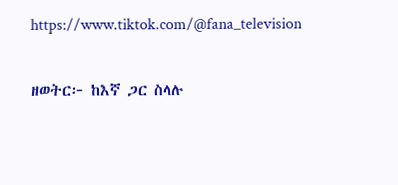https://www.tiktok.com/@fana_television

ዘወትር፦ ከእኛ ጋር ስላሉ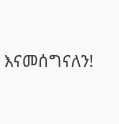እናመሰግናለን!